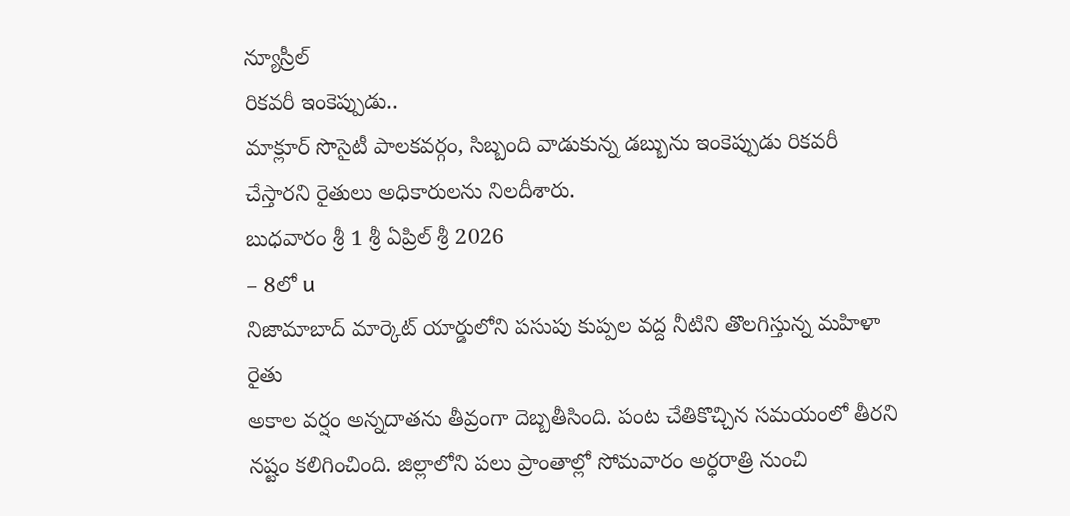న్యూస్రీల్
రికవరీ ఇంకెప్పుడు..
మాక్లూర్ సొసైటీ పాలకవర్గం, సిబ్బంది వాడుకున్న డబ్బును ఇంకెప్పుడు రికవరీ చేస్తారని రైతులు అధికారులను నిలదీశారు.
బుధవారం శ్రీ 1 శ్రీ ఏప్రిల్ శ్రీ 2026
– 8లో u
నిజామాబాద్ మార్కెట్ యార్డులోని పసుపు కుప్పల వద్ద నీటిని తొలగిస్తున్న మహిళా రైతు
అకాల వర్షం అన్నదాతను తీవ్రంగా దెబ్బతీసింది. పంట చేతికొచ్చిన సమయంలో తీరని నష్టం కలిగించింది. జిల్లాలోని పలు ప్రాంతాల్లో సోమవారం అర్ధరాత్రి నుంచి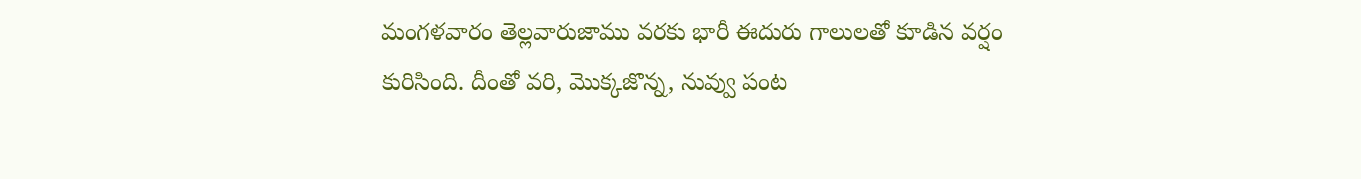మంగళవారం తెల్లవారుజాము వరకు భారీ ఈదురు గాలులతో కూడిన వర్షం కురిసింది. దీంతో వరి, మొక్కజొన్న, నువ్వు పంట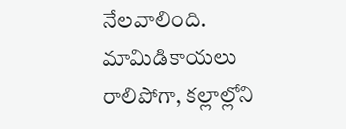నేలవాలింది. మామిడికాయలు రాలిపోగా, కల్లాల్లోని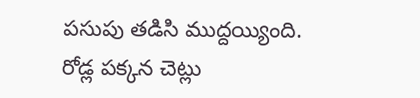పసుపు తడిసి ముద్దయ్యింది. రోడ్ల పక్కన చెట్లు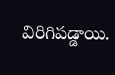విరిగిపడ్డాయి.